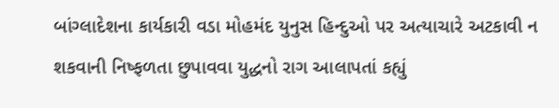બાંગ્લાદેશના કાર્યકારી વડા મોહમંદ યુનુસ હિન્દુઓ પર અત્યાચારે અટકાવી ન શકવાની નિષ્ફળતા છુપાવવા યુદ્ધનો રાગ આલાપતાં કહ્યું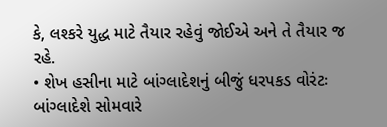કે, લશ્કરે યુદ્ધ માટે તૈયાર રહેવું જોઈએ અને તે તૈયાર જ રહે.
• શેખ હસીના માટે બાંગ્લાદેશનું બીજું ધરપકડ વોરંટઃ બાંગ્લાદેશે સોમવારે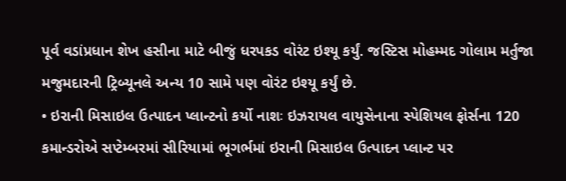પૂર્વ વડાંપ્રધાન શેખ હસીના માટે બીજું ધરપકડ વોરંટ ઇશ્યૂ કર્યું. જસ્ટિસ મોહમ્મદ ગોલામ મર્તુજા મજુમદારની ટ્રિબ્યૂનલે અન્ય 10 સામે પણ વોરંટ ઇશ્યૂ કર્યું છે.
• ઇરાની મિસાઇલ ઉત્પાદન પ્લાન્ટનો કર્યો નાશઃ ઇઝરાયલ વાયુસેનાના સ્પેશિયલ ફોર્સના 120 કમાન્ડરોએ સપ્ટેમ્બરમાં સીરિયામાં ભૂગર્ભમાં ઇરાની મિસાઇલ ઉત્પાદન પ્લાન્ટ પર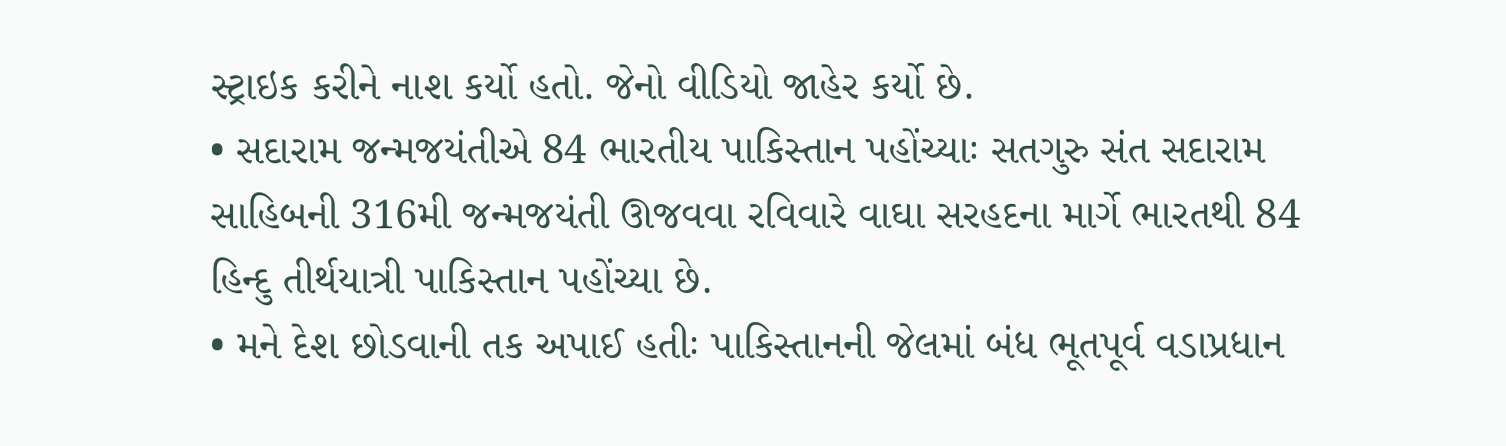સ્ટ્રાઇક કરીને નાશ કર્યો હતો. જેનો વીડિયો જાહેર કર્યો છે.
• સદારામ જન્મજયંતીએ 84 ભારતીય પાકિસ્તાન પહોંચ્યાઃ સતગુરુ સંત સદારામ સાહિબની 316મી જન્મજયંતી ઊજવવા રવિવારે વાઘા સરહદના માર્ગે ભારતથી 84 હિન્દુ તીર્થયાત્રી પાકિસ્તાન પહોંચ્યા છે.
• મને દેશ છોડવાની તક અપાઈ હતીઃ પાકિસ્તાનની જેલમાં બંધ ભૂતપૂર્વ વડાપ્રધાન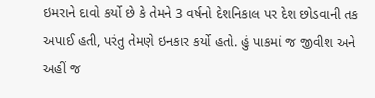ઇમરાને દાવો કર્યો છે કે તેમને 3 વર્ષનો દેશનિકાલ પર દેશ છોડવાની તક અપાઈ હતી, પરંતુ તેમણે ઇનકાર કર્યો હતો. હું પાકમાં જ જીવીશ અને અહીં જ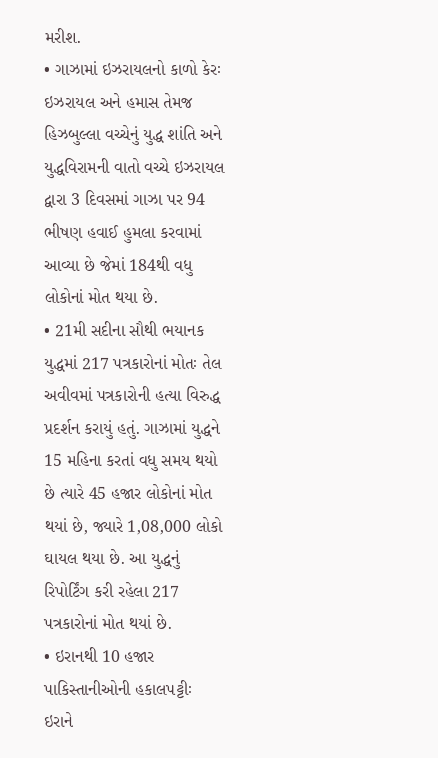મરીશ.
• ગાઝામાં ઇઝરાયલનો કાળો કેરઃ ઇઝરાયલ અને હમાસ તેમજ હિઝબુલ્લા વચ્ચેનું યુદ્ધ શાંતિ અને યુદ્ધવિરામની વાતો વચ્ચે ઇઝરાયલ દ્વારા 3 દિવસમાં ગાઝા પર 94 ભીષણ હવાઈ હુમલા કરવામાં આવ્યા છે જેમાં 184થી વધુ લોકોનાં મોત થયા છે.
• 21મી સદીના સૌથી ભયાનક યુદ્ધમાં 217 પત્રકારોનાં મોતઃ તેલ અવીવમાં પત્રકારોની હત્યા વિરુદ્ધ પ્રદર્શન કરાયું હતું. ગાઝામાં યુદ્ધને 15 મહિના કરતાં વધુ સમય થયો છે ત્યારે 45 હજાર લોકોનાં મોત થયાં છે, જ્યારે 1,08,000 લોકો ઘાયલ થયા છે. આ યુદ્ધનું રિપોર્ટિંગ કરી રહેલા 217 પત્રકારોનાં મોત થયાં છે.
• ઇરાનથી 10 હજાર પાકિસ્તાનીઓની હકાલપટ્ટીઃ ઇરાને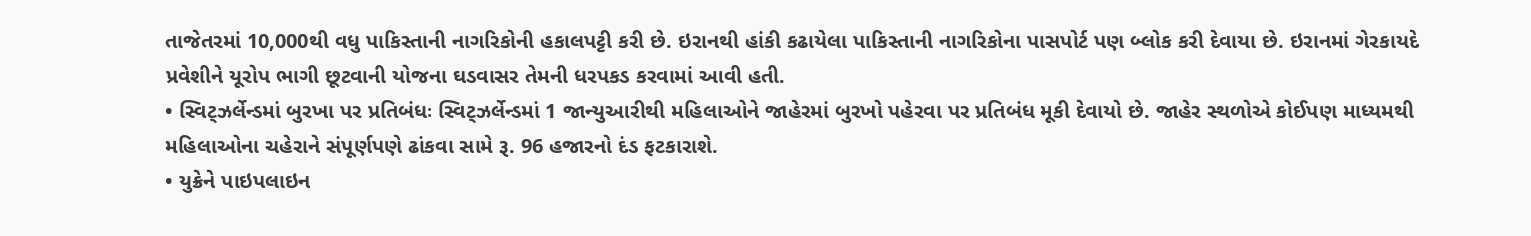તાજેતરમાં 10,000થી વધુ પાકિસ્તાની નાગરિકોની હકાલપટ્ટી કરી છે. ઇરાનથી હાંકી કઢાયેલા પાકિસ્તાની નાગરિકોના પાસપોર્ટ પણ બ્લોક કરી દેવાયા છે. ઇરાનમાં ગેરકાયદે પ્રવેશીને યૂરોપ ભાગી છૂટવાની યોજના ઘડવાસર તેમની ધરપકડ કરવામાં આવી હતી.
• સ્વિટ્ઝર્લેન્ડમાં બુરખા પર પ્રતિબંધઃ સ્વિટ્ઝર્લેન્ડમાં 1 જાન્યુઆરીથી મહિલાઓને જાહેરમાં બુરખો પહેરવા પર પ્રતિબંધ મૂકી દેવાયો છે. જાહેર સ્થળોએ કોઈપણ માધ્યમથી મહિલાઓના ચહેરાને સંપૂર્ણપણે ઢાંકવા સામે રૂ. 96 હજારનો દંડ ફટકારાશે.
• યુક્રેને પાઇપલાઇન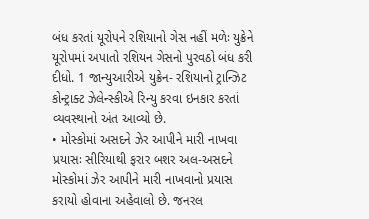બંધ કરતાં યૂરોપને રશિયાનો ગેસ નહીં મળેઃ યુક્રેને યૂરોપમાં અપાતો રશિયન ગેસનો પુરવઠો બંધ કરી દીધો. 1 જાન્યુઆરીએ યુક્રેન- રશિયાનો ટ્રાન્ઝિટ કોન્ટ્રાક્ટ ઝેલેન્સ્કીએ રિન્યુ કરવા ઇનકાર કરતાં વ્યવસ્થાનો અંત આવ્યો છે.
• મોસ્કોમાં અસદને ઝેર આપીને મારી નાખવા પ્રયાસઃ સીરિયાથી ફરાર બશર અલ-અસદને મોસ્કોમાં ઝેર આપીને મારી નાખવાનો પ્રયાસ કરાયો હોવાના અહેવાલો છે. જનરલ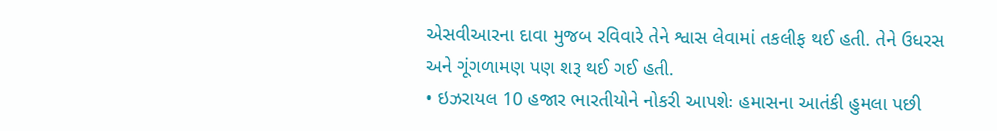એસવીઆરના દાવા મુજબ રવિવારે તેને શ્વાસ લેવામાં તકલીફ થઈ હતી. તેને ઉધરસ અને ગૂંગળામણ પણ શરૂ થઈ ગઈ હતી.
• ઇઝરાયલ 10 હજાર ભારતીયોને નોકરી આપશેઃ હમાસના આતંકી હુમલા પછી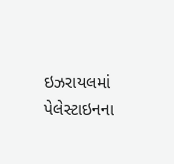ઇઝરાયલમાં પેલેસ્ટાઇનના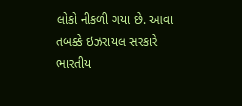લોકો નીકળી ગયા છે. આવા તબક્કે ઇઝરાયલ સરકારે ભારતીય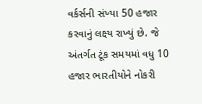વર્કર્સની સંખ્યા 50 હજાર કરવાનું લક્ષ્ય રાખ્યું છે. જે અંતર્ગત ટૂંક સમયમાં વધુ 10 હજાર ભારતીયોને નોકરી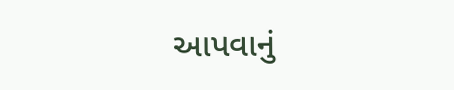આપવાનું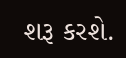શરૂ કરશે.